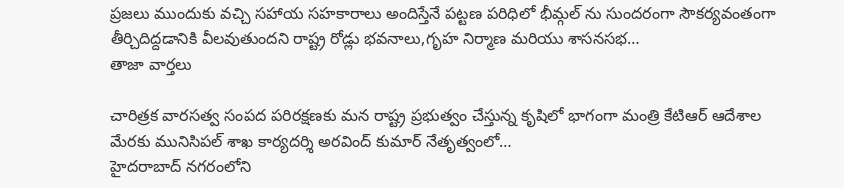ప్రజలు ముందుకు వచ్చి సహాయ సహకారాలు అందిస్తేనే పట్టణ పరిధిలో భీమ్గల్ ను సుందరంగా సౌకర్యవంతంగా తీర్చిదిద్దడానికి వీలవుతుందని రాష్ట్ర రోడ్లు భవనాలు,గృహ నిర్మాణ మరియు శాసనసభ…
తాజా వార్తలు

చారిత్రక వారసత్వ సంపద పరిరక్షణకు మన రాష్ట్ర ప్రభుత్వం చేస్తున్న కృషిలో భాగంగా మంత్రి కేటిఆర్ ఆదేశాల మేరకు మునిసిపల్ శాఖ కార్యదర్శి అరవింద్ కుమార్ నేతృత్వంలో…
హైదరాబాద్ నగరంలోని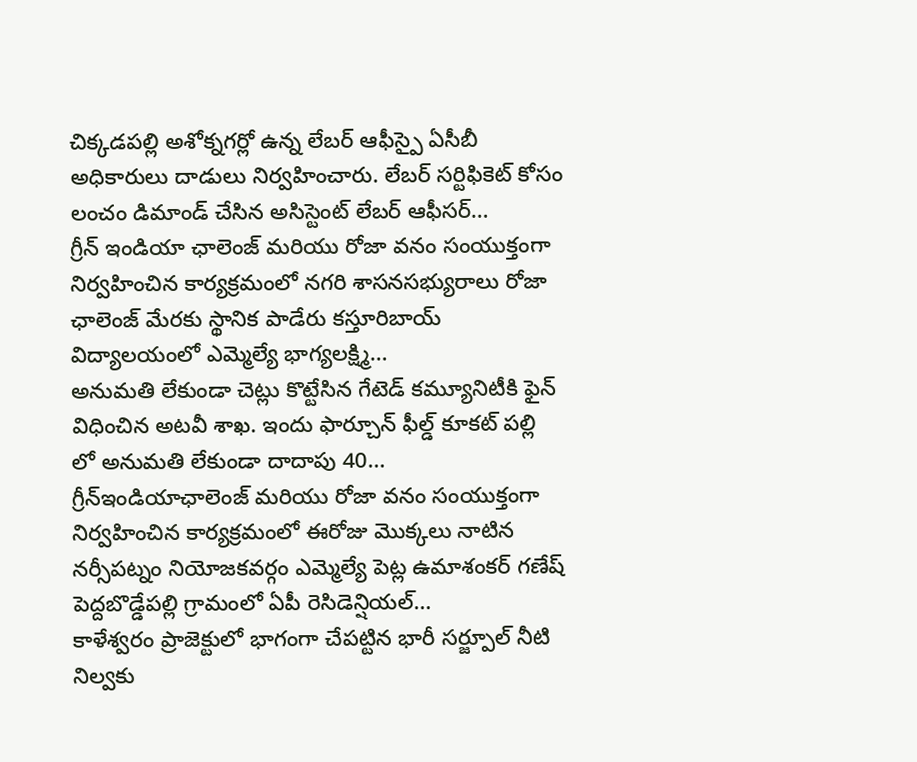చిక్కడపల్లి అశోక్నగర్లో ఉన్న లేబర్ ఆఫీస్పై ఏసీబీ అధికారులు దాడులు నిర్వహించారు. లేబర్ సర్టిఫికెట్ కోసం లంచం డిమాండ్ చేసిన అసిస్టెంట్ లేబర్ ఆఫీసర్…
గ్రీన్ ఇండియా ఛాలెంజ్ మరియు రోజా వనం సంయుక్తంగా నిర్వహించిన కార్యక్రమంలో నగరి శాసనసభ్యురాలు రోజా ఛాలెంజ్ మేరకు స్థానిక పాడేరు కస్తూరిబాయ్ విద్యాలయంలో ఎమ్మెల్యే భాగ్యలక్ష్మి…
అనుమతి లేకుండా చెట్లు కొట్టేసిన గేటెడ్ కమ్యూనిటీకి ఫైన్ విధించిన అటవీ శాఖ. ఇందు ఫార్చూన్ ఫీల్డ్ కూకట్ పల్లి లో అనుమతి లేకుండా దాదాపు 40…
గ్రీన్ఇండియాఛాలెంజ్ మరియు రోజా వనం సంయుక్తంగా నిర్వహించిన కార్యక్రమంలో ఈరోజు మొక్కలు నాటిన నర్సీపట్నం నియోజకవర్గం ఎమ్మెల్యే పెట్ల ఉమాశంకర్ గణేష్ పెద్దబొడ్డేపల్లి గ్రామంలో ఏపీ రెసిడెన్షియల్…
కాళేశ్వరం ప్రాజెక్టులో భాగంగా చేపట్టిన భారీ సర్జ్పూల్ నీటి నిల్వకు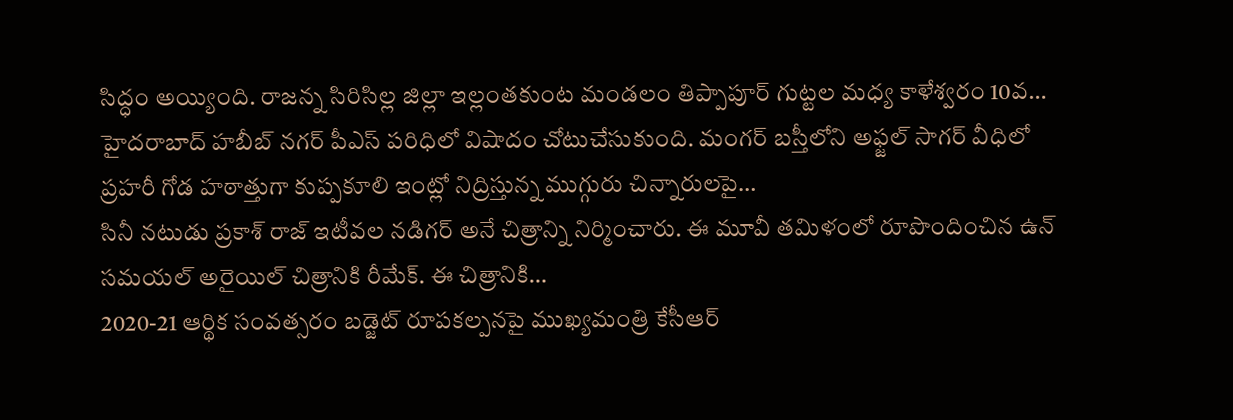సిద్ధం అయ్యింది. రాజన్న సిరిసిల్ల జిల్లా ఇల్లంతకుంట మండలం తిప్పాపూర్ గుట్టల మధ్య కాళేశ్వరం 10వ…
హైదరాబాద్ హబీబ్ నగర్ పీఎస్ పరిధిలో విషాదం చోటుచేసుకుంది. మంగర్ బస్తీలోని అఫ్జల్ సాగర్ వీధిలో ప్రహరీ గోడ హఠాత్తుగా కుప్పకూలి ఇంట్లో నిద్రిస్తున్న ముగ్గురు చిన్నారులపై…
సినీ నటుడు ప్రకాశ్ రాజ్ ఇటీవల నడిగర్ అనే చిత్రాన్ని నిర్మించారు. ఈ మూవీ తమిళంలో రూపొందించిన ఉన్ సమయల్ అరైయిల్ చిత్రానికి రీమేక్. ఈ చిత్రానికి…
2020-21 ఆర్థిక సంవత్సరం బడ్జెట్ రూపకల్పనపై ముఖ్యమంత్రి కేసీఆర్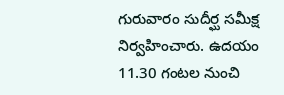గురువారం సుదీర్ఘ సమీక్ష నిర్వహించారు. ఉదయం 11.30 గంటల నుంచి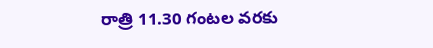రాత్రి 11.30 గంటల వరకు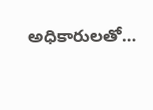అధికారులతో…